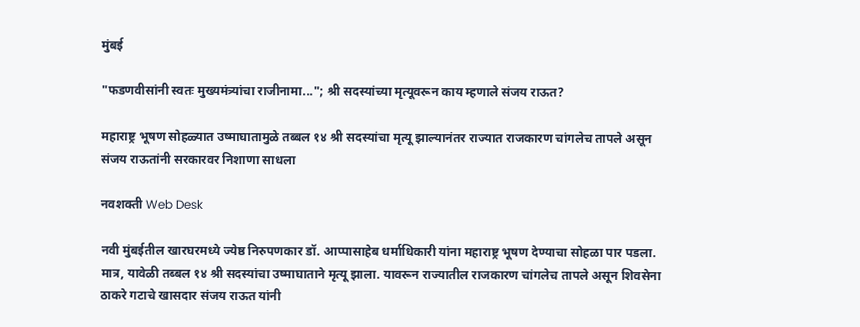मुंबई

"फडणवीसांनी स्वतः मुख्यमंत्र्यांचा राजीनामा..."; श्री सदस्यांच्या मृत्यूवरून काय म्हणाले संजय राऊत?

महाराष्ट्र भूषण सोहळ्यात उष्माघातामुळे तब्बल १४ श्री सदस्यांचा मृत्यू झाल्यानंतर राज्यात राजकारण चांगलेच तापले असून संजय राऊतांनी सरकारवर निशाणा साधला

नवशक्ती Web Desk

नवी मुंबईतील खारघरमध्ये ज्येष्ठ निरुपणकार डॉ. आप्पासाहेब धर्माधिकारी यांना महाराष्ट्र भूषण देण्याचा सोहळा पार पडला. मात्र, यावेळी तब्बल १४ श्री सदस्यांचा उष्माघाताने मृत्यू झाला. यावरून राज्यातील राजकारण चांगलेच तापले असून शिवसेना ठाकरे गटाचे खासदार संजय राऊत यांनी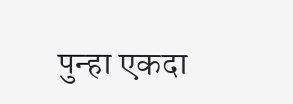पुन्हा एकदा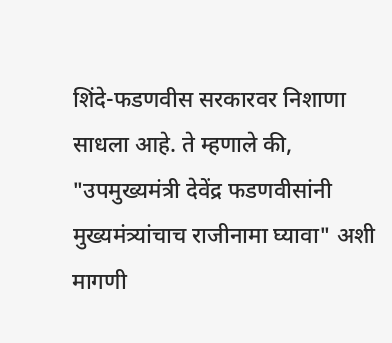शिंदे-फडणवीस सरकारवर निशाणा साधला आहे. ते म्हणाले की, "उपमुख्यमंत्री देवेंद्र फडणवीसांनी मुख्यमंत्र्यांचाच राजीनामा घ्यावा" अशी मागणी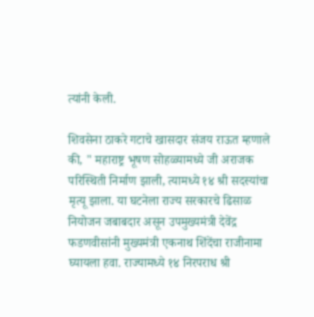त्यांनी केली.

शिवसेना ठाकरे गटाचे खासदार संजय राऊत म्हणाले की, " महाराष्ट्र भूषण सोहळ्यामध्ये जी अराजक परिस्थिती निर्माण झाली, त्यामध्ये १४ श्री सदस्यांचा मृत्यू झाला. या घटनेला राज्य सरकारचे ढिसाळ नियोजन जबाबदार असून उपमुख्यमंत्री देवेंद्र फडणवीसांनी मुख्यमंत्री एकनाथ शिंदेंचा राजीनामा घ्यायला हवा. राज्यामध्ये १४ निरपराध श्री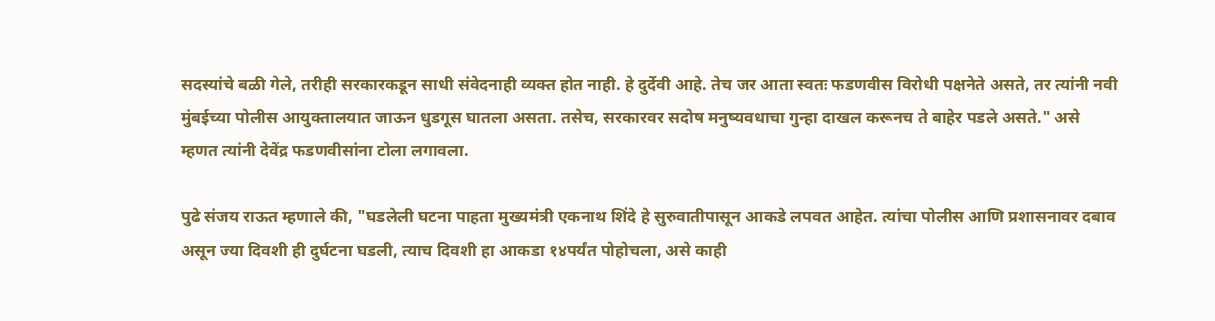सदस्यांचे बळी गेले, तरीही सरकारकडून साधी संवेदनाही व्यक्त होत नाही. हे दुर्देवी आहे. तेच जर आता स्वतः फडणवीस विरोधी पक्षनेते असते, तर त्यांनी नवी मुंबईच्या पोलीस आयुक्तालयात जाऊन धुडगूस घातला असता. तसेच, सरकारवर सदोष मनुष्यवधाचा गुन्हा दाखल करूनच ते बाहेर पडले असते." असे म्हणत त्यांनी देवेंद्र फडणवीसांना टोला लगावला.

पुढे संजय राऊत म्हणाले की, "घडलेली घटना पाहता मुख्यमंत्री एकनाथ शिंदे हे सुरुवातीपासून आकडे लपवत आहेत. त्यांचा पोलीस आणि प्रशासनावर दबाव असून ज्या दिवशी ही दुर्घटना घडली, त्याच दिवशी हा आकडा १४पर्यंत पोहोचला, असे काही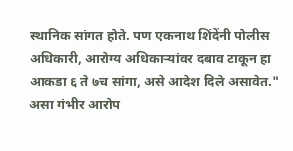स्थानिक सांगत होते. पण एकनाथ शिंदेंनी पोलीस अधिकारी, आरोग्य अधिकाऱ्यांवर दबाव टाकून हा आकडा ६ ते ७च सांगा, असे आदेश दिले असावेत." असा गंभीर आरोप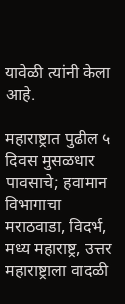यावेळी त्यांनी केला आहे.

महाराष्ट्रात पुढील ५ दिवस मुसळधार पावसाचे; हवामान विभागाचा मराठवाडा, विदर्भ, मध्य महाराष्ट्र, उत्तर महाराष्ट्राला वादळी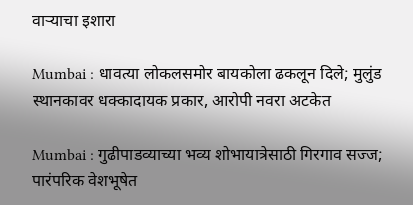वाऱ्याचा इशारा

Mumbai : धावत्या लोकलसमोर बायकोला ढकलून दिले; मुलुंड स्थानकावर धक्कादायक प्रकार, आरोपी नवरा अटकेत

Mumbai : गुढीपाडव्याच्या भव्य शोभायात्रेसाठी गिरगाव सज्ज; पारंपरिक वेशभूषेत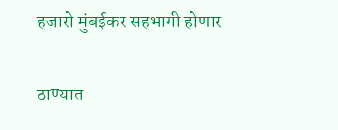हजारो मुंबईकर सहभागी होणार

ठाण्यात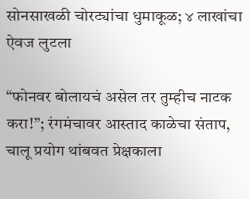सोनसाखळी चोरट्यांचा धुमाकूळ; ४ लाखांचा ऐवज लुटला

“फोनवर बोलायचं असेल तर तुम्हीच नाटक करा!”; रंगमंचावर आस्ताद काळेचा संताप, चालू प्रयोग थांबवत प्रेक्षकाला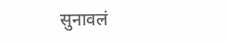सुनावलं